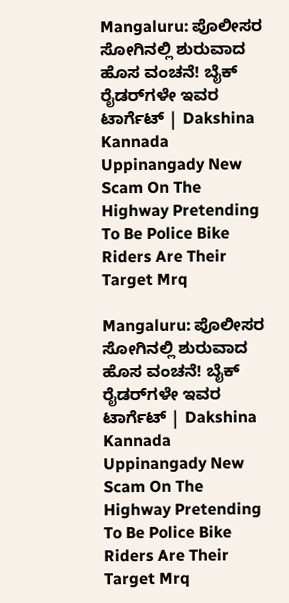Mangaluru: ಪೊಲೀಸರ ಸೋಗಿನಲ್ಲಿ ಶುರುವಾದ ಹೊಸ ವಂಚನೆ! ಬೈಕ್ ರೈಡರ್‌ಗಳೇ ಇವರ ಟಾರ್ಗೆಟ್ | Dakshina Kannada Uppinangady New Scam On The Highway Pretending To Be Police Bike Riders Are Their Target Mrq

Mangaluru: ಪೊಲೀಸರ ಸೋಗಿನಲ್ಲಿ ಶುರುವಾದ ಹೊಸ ವಂಚನೆ! ಬೈಕ್ ರೈಡರ್‌ಗಳೇ ಇವರ ಟಾರ್ಗೆಟ್ | Dakshina Kannada Uppinangady New Scam On The Highway Pretending To Be Police Bike Riders Are Their Target Mrq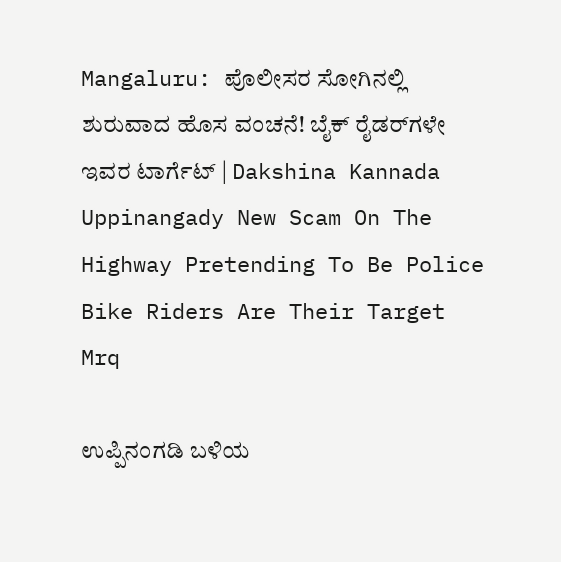Mangaluru: ಪೊಲೀಸರ ಸೋಗಿನಲ್ಲಿ ಶುರುವಾದ ಹೊಸ ವಂಚನೆ! ಬೈಕ್ ರೈಡರ್‌ಗಳೇ ಇವರ ಟಾರ್ಗೆಟ್ | Dakshina Kannada Uppinangady New Scam On The Highway Pretending To Be Police Bike Riders Are Their Target Mrq

ಉಪ್ಪಿನಂಗಡಿ ಬಳಿಯ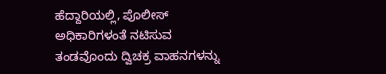ಹೆದ್ದಾರಿಯಲ್ಲಿ, ಪೊಲೀಸ್ ಅಧಿಕಾರಿಗಳಂತೆ ನಟಿಸುವ ತಂಡವೊಂದು ದ್ವಿಚಕ್ರ ವಾಹನಗಳನ್ನು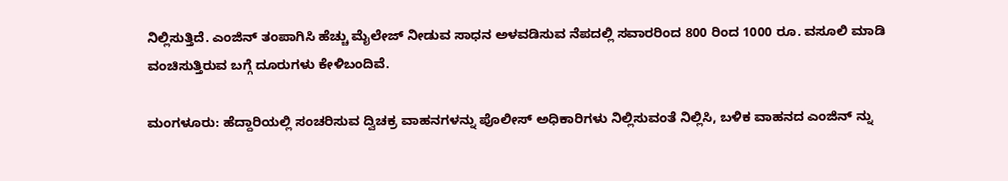ನಿಲ್ಲಿಸುತ್ತಿದೆ. ಎಂಜಿನ್ ತಂಪಾಗಿಸಿ ಹೆಚ್ಚು ಮೈಲೇಜ್ ನೀಡುವ ಸಾಧನ ಅಳವಡಿಸುವ ನೆಪದಲ್ಲಿ ಸವಾರರಿಂದ 800 ರಿಂದ 1000 ರೂ. ವಸೂಲಿ ಮಾಡಿ ವಂಚಿಸುತ್ತಿರುವ ಬಗ್ಗೆ ದೂರುಗಳು ಕೇಳಿಬಂದಿವೆ.

ಮಂಗಳೂರು: ಹೆದ್ದಾರಿಯಲ್ಲಿ ಸಂಚರಿಸುವ ದ್ವಿಚಕ್ರ ವಾಹನಗಳನ್ನು ಪೊಲೀಸ್ ಅಧಿಕಾರಿಗಳು ನಿಲ್ಲಿಸುವಂತೆ ನಿಲ್ಲಿಸಿ, ಬಳಿಕ ವಾಹನದ ಎಂಜಿನ್ ನ್ನು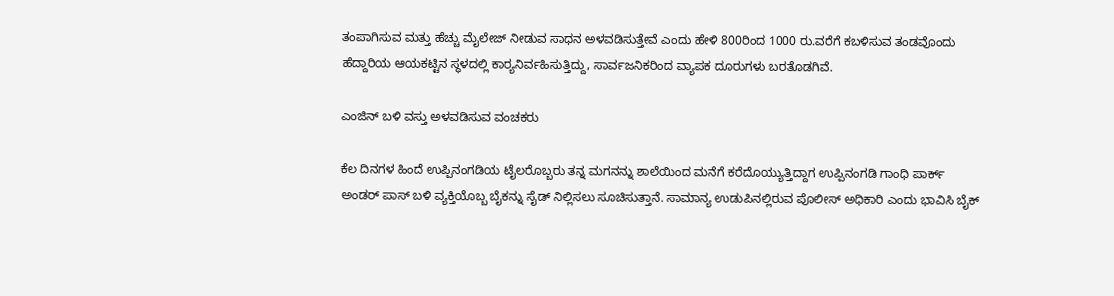ತಂಪಾಗಿಸುವ ಮತ್ತು ಹೆಚ್ಚು ಮೈಲೇಜ್ ನೀಡುವ ಸಾಧನ ಅಳವಡಿಸುತ್ತೇವೆ ಎಂದು ಹೇಳಿ 800ರಿಂದ 1000 ರು.ವರೆಗೆ ಕಬಳಿಸುವ ತಂಡವೊಂದು ಹೆದ್ದಾರಿಯ ಆಯಕಟ್ಟಿನ ಸ್ಥಳದಲ್ಲಿ ಕಾರ್‍ಯನಿರ್ವಹಿಸುತ್ತಿದ್ದು, ಸಾರ್ವಜನಿಕರಿಂದ ವ್ಯಾಪಕ ದೂರುಗಳು ಬರತೊಡಗಿವೆ.

ಎಂಜಿನ್ ಬಳಿ ವಸ್ತು ಅಳವಡಿಸುವ ವಂಚಕರು

ಕೆಲ ದಿನಗಳ ಹಿಂದೆ ಉಪ್ಪಿನಂಗಡಿಯ ಟೈಲರೊಬ್ಬರು ತನ್ನ ಮಗನನ್ನು ಶಾಲೆಯಿಂದ ಮನೆಗೆ ಕರೆದೊಯ್ಯುತ್ತಿದ್ದಾಗ ಉಪ್ಪಿನಂಗಡಿ ಗಾಂಧಿ ಪಾರ್ಕ್ ಅಂಡರ್ ಪಾಸ್ ಬಳಿ ವ್ಯಕ್ತಿಯೊಬ್ಬ ಬೈಕನ್ನು ಸೈಡ್ ನಿಲ್ಲಿಸಲು ಸೂಚಿಸುತ್ತಾನೆ. ಸಾಮಾನ್ಯ ಉಡುಪಿನಲ್ಲಿರುವ ಪೊಲೀಸ್ ಅಧಿಕಾರಿ ಎಂದು ಭಾವಿಸಿ ಬೈಕ್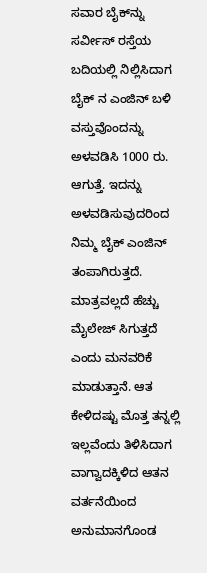ಸವಾರ ಬೈಕ್‌ನ್ನು ಸರ್ವೀಸ್ ರಸ್ತೆಯ ಬದಿಯಲ್ಲಿ ನಿಲ್ಲಿಸಿದಾಗ ಬೈಕ್ ನ ಎಂಜಿನ್ ಬಳಿ ವಸ್ತುವೊಂದನ್ನು ಅಳವಡಿಸಿ 1000 ರು. ಆಗುತ್ತೆ. ಇದನ್ನು ಅಳವಡಿಸುವುದರಿಂದ ನಿಮ್ಮ ಬೈಕ್ ಎಂಜಿನ್ ತಂಪಾಗಿರುತ್ತದೆ. ಮಾತ್ರವಲ್ಲದೆ ಹೆಚ್ಚು ಮೈಲೇಜ್ ಸಿಗುತ್ತದೆ ಎಂದು ಮನವರಿಕೆ ಮಾಡುತ್ತಾನೆ. ಆತ ಕೇಳಿದಷ್ಟು ಮೊತ್ತ ತನ್ನಲ್ಲಿ ಇಲ್ಲವೆಂದು ತಿಳಿಸಿದಾಗ ವಾಗ್ವಾದಕ್ಕಿಳಿದ ಆತನ ವರ್ತನೆಯಿಂದ ಅನುಮಾನಗೊಂಡ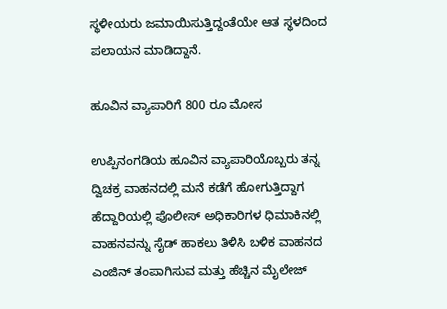ಸ್ಥಳೀಯರು ಜಮಾಯಿಸುತ್ತಿದ್ದಂತೆಯೇ ಆತ ಸ್ಥಳದಿಂದ ಪಲಾಯನ ಮಾಡಿದ್ದಾನೆ.

ಹೂವಿನ ವ್ಯಾಪಾರಿಗೆ 800 ರೂ ಮೋಸ

ಉಪ್ಪಿನಂಗಡಿಯ ಹೂವಿನ ವ್ಯಾಪಾರಿಯೊಬ್ಬರು ತನ್ನ ದ್ವಿಚಕ್ರ ವಾಹನದಲ್ಲಿ ಮನೆ ಕಡೆಗೆ ಹೋಗುತ್ತಿದ್ದಾಗ ಹೆದ್ದಾರಿಯಲ್ಲಿ ಪೊಲೀಸ್ ಅಧಿಕಾರಿಗಳ ಧಿಮಾಕಿನಲ್ಲಿ ವಾಹನವನ್ನು ಸೈಡ್ ಹಾಕಲು ತಿಳಿಸಿ ಬಳಿಕ ವಾಹನದ ಎಂಜಿನ್ ತಂಪಾಗಿಸುವ ಮತ್ತು ಹೆಚ್ಚಿನ ಮೈಲೇಜ್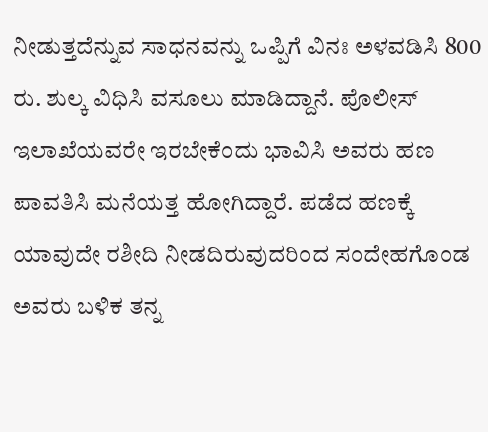ನೀಡುತ್ತದೆನ್ನುವ ಸಾಧನವನ್ನು ಒಪ್ಪಿಗೆ ವಿನಃ ಅಳವಡಿಸಿ 800 ರು. ಶುಲ್ಕ ವಿಧಿಸಿ ವಸೂಲು ಮಾಡಿದ್ದಾನೆ. ಪೊಲೀಸ್ ಇಲಾಖೆಯವರೇ ಇರಬೇಕೆಂದು ಭಾವಿಸಿ ಅವರು ಹಣ ಪಾವತಿಸಿ ಮನೆಯತ್ತ ಹೋಗಿದ್ದಾರೆ. ಪಡೆದ ಹಣಕ್ಕೆ ಯಾವುದೇ ರಶೀದಿ ನೀಡದಿರುವುದರಿಂದ ಸಂದೇಹಗೊಂಡ ಅವರು ಬಳಿಕ ತನ್ನ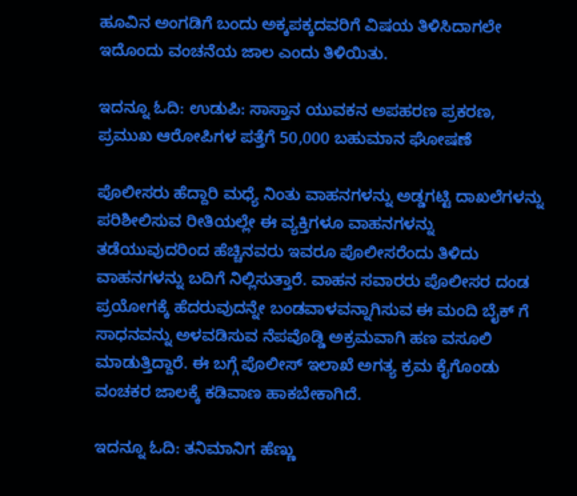ಹೂವಿನ ಅಂಗಡಿಗೆ ಬಂದು ಅಕ್ಕಪಕ್ಕದವರಿಗೆ ವಿಷಯ ತಿಳಿಸಿದಾಗಲೇ ಇದೊಂದು ವಂಚನೆಯ ಜಾಲ ಎಂದು ತಿಳಿಯಿತು.

ಇದನ್ನೂ ಓದಿ: ಉಡುಪಿ: ಸಾಸ್ತಾನ ಯುವಕನ ಅಪಹರಣ ಪ್ರಕರಣ, ಪ್ರಮುಖ ಆರೋಪಿಗಳ ಪತ್ತೆಗೆ 50,000 ಬಹುಮಾನ ಘೋಷಣೆ

ಪೊಲೀಸರು ಹೆದ್ದಾರಿ ಮಧ್ಯೆ ನಿಂತು ವಾಹನಗಳನ್ನು ಅಡ್ಡಗಟ್ಟಿ ದಾಖಲೆಗಳನ್ನು ಪರಿಶೀಲಿಸುವ ರೀತಿಯಲ್ಲೇ ಈ ವ್ಯಕ್ತಿಗಳೂ ವಾಹನಗಳನ್ನು ತಡೆಯುವುದರಿಂದ ಹೆಚ್ಚಿನವರು ಇವರೂ ಪೊಲೀಸರೆಂದು ತಿಳಿದು ವಾಹನಗಳನ್ನು ಬದಿಗೆ ನಿಲ್ಲಿಸುತ್ತಾರೆ. ವಾಹನ ಸವಾರರು ಪೊಲೀಸರ ದಂಡ ಪ್ರಯೋಗಕ್ಕೆ ಹೆದರುವುದನ್ನೇ ಬಂಡವಾಳವನ್ನಾಗಿಸುವ ಈ ಮಂದಿ ಬೈಕ್ ಗೆ ಸಾಧನವನ್ನು ಅಳವಡಿಸುವ ನೆಪವೊಡ್ಡಿ ಅಕ್ರಮವಾಗಿ ಹಣ ವಸೂಲಿ ಮಾಡುತ್ತಿದ್ದಾರೆ. ಈ ಬಗ್ಗೆ ಪೊಲೀಸ್ ಇಲಾಖೆ ಅಗತ್ಯ ಕ್ರಮ ಕೈಗೊಂಡು ವಂಚಕರ ಜಾಲಕ್ಕೆ ಕಡಿವಾಣ ಹಾಕಬೇಕಾಗಿದೆ.

ಇದನ್ನೂ ಓದಿ: ತನಿಮಾನಿಗ ಹೆಣ್ಣು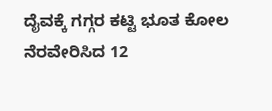ದೈವಕ್ಕೆ ಗಗ್ಗರ ಕಟ್ಟಿ ಭೂತ ಕೋಲ ನೆರವೇರಿಸಿದ 12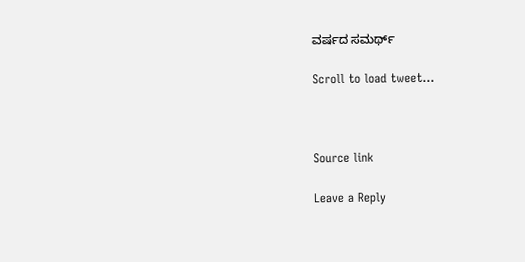ವರ್ಷದ ಸಮರ್ಥ್

Scroll to load tweet…



Source link

Leave a Reply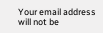Your email address will not be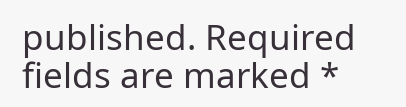published. Required fields are marked *